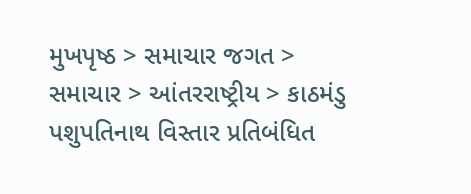મુખપૃષ્ઠ > સમાચાર જગત > સમાચાર > આંતરરાષ્ટ્રીય > કાઠમંડુ પશુપતિનાથ વિસ્તાર પ્રતિબંધિત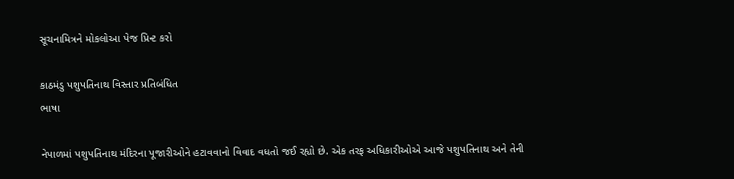સૂચનામિત્રને મોકલોઆ પેજ પ્રિન્ટ કરો

કાઠમંડુ પશુપતિનાથ વિસ્તાર પ્રતિબંધિત
ભાષા

નેપાળમાં પશુપતિનાથ મંદિરના પૂજારીઓને હટાવવાનો વિવાદ વધતો જઈ રહ્યો છે. એક તરફ અધિકારીઓએ આજે પશુપતિનાથ અને તેની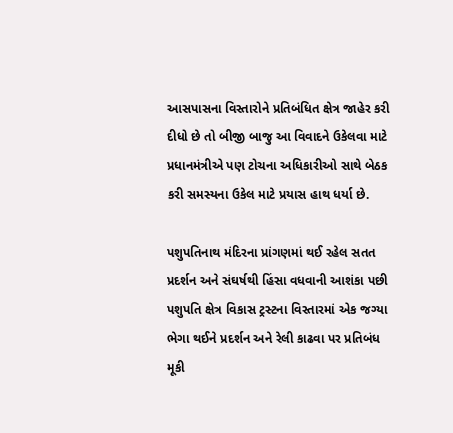આસપાસના વિસ્તારોને પ્રતિબંધિત ક્ષેત્ર જાહેર કરી દીધો છે તો બીજી બાજુ આ વિવાદને ઉકેલવા માટે પ્રધાનમંત્રીએ પણ ટોચના અધિકારીઓ સાથે બેઠક કરી સમસ્યના ઉકેલ માટે પ્રયાસ હાથ ધર્યા છે.

પશુપતિનાથ મંદિરના પ્રાંગણમાં થઈ રહેલ સતત પ્રદર્શન અને સંઘર્ષથી હિંસા વધવાની આશંકા પછી પશુપતિ ક્ષેત્ર વિકાસ ટ્રસ્ટના વિસ્તારમાં એક જગ્યા ભેગા થઈને પ્રદર્શન અને રેલી કાઢવા પર પ્રતિબંધ મૂકી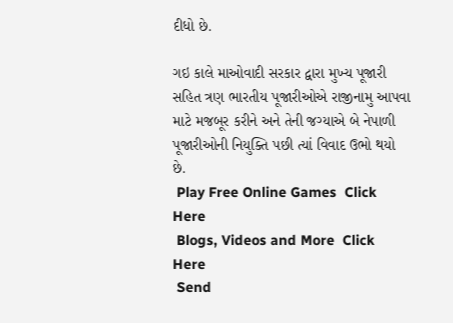દીધો છે.

ગઇ કાલે માઓવાદી સરકાર દ્વારા મુખ્ય પૂજારી સહિત ત્રણ ભારતીય પૂજારીઓએ રાજીનામુ આપવા માટે મજબૂર કરીને અને તેની જગ્યાએ બે નેપાળી પૂજારીઓની નિયુક્તિ પછી ત્યાં વિવાદ ઉભો થયો છે.
 Play Free Online Games  Click Here
 Blogs, Videos and More  Click Here
 Send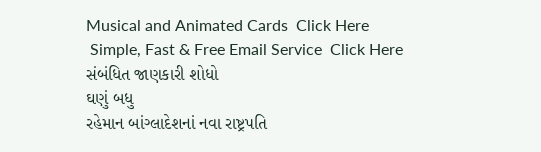Musical and Animated Cards  Click Here
 Simple, Fast & Free Email Service  Click Here
સંબંધિત જાણકારી શોધો
ઘણું બધુ
રહેમાન બાંગ્લાદેશનાં નવા રાષ્ટ્રપતિ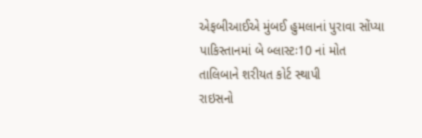એફબીઆઈએ મુંબઈ હુમલાનાં પુરાવા સોંપ્યા
પાકિસ્તાનમાં બે બ્લાસ્ટઃ10 નાં મોત
તાલિબાને શરીયત કોર્ટ સ્થાપી
રાઇસનો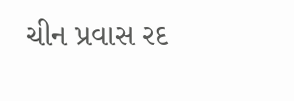ચીન પ્રવાસ રદ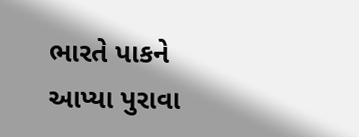ભારતે પાકને આપ્યા પુરાવા